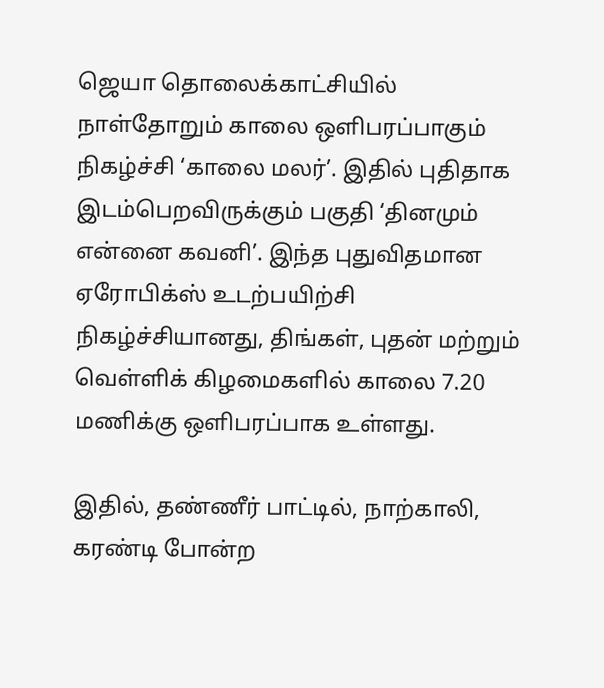ஜெயா தொலைக்காட்சியில் நாள்தோறும் காலை ஒளிபரப்பாகும் நிகழ்ச்சி ‘காலை மலர்’. இதில் புதிதாக இடம்பெறவிருக்கும் பகுதி ‘தினமும் என்னை கவனி’. இந்த புதுவிதமான ஏரோபிக்ஸ் உடற்பயிற்சி நிகழ்ச்சியானது, திங்கள், புதன் மற்றும் வெள்ளிக் கிழமைகளில் காலை 7.20 மணிக்கு ஒளிபரப்பாக உள்ளது.

இதில், தண்ணீர் பாட்டில், நாற்காலி, கரண்டி போன்ற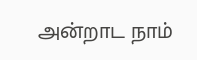அன்றாட நாம்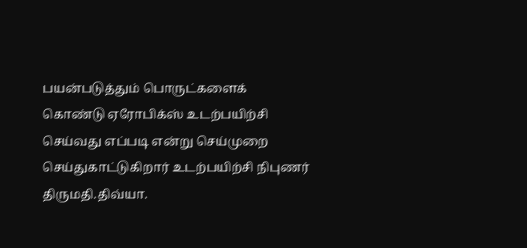பயன்படுத்தும் பொருட்களைக் கொண்டு ஏரோபிக்ஸ் உடற்பயிற்சி செய்வது எப்படி என்று செய்முறை செய்துகாட்டுகிறார் உடற்பயிற்சி நிபுணர் திருமதி.திவ்யா.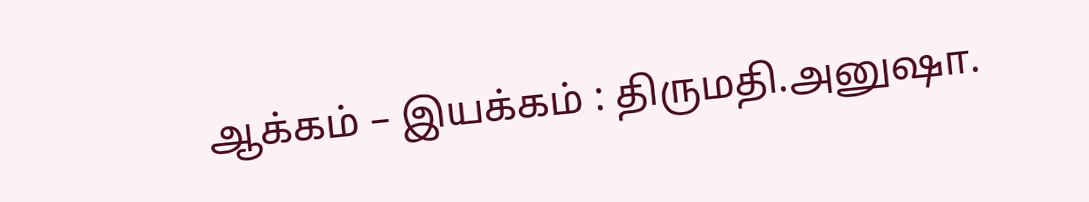ஆக்கம் – இயக்கம் : திருமதி.அனுஷா.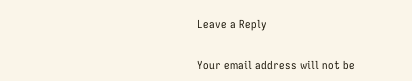Leave a Reply

Your email address will not be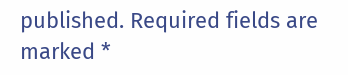published. Required fields are marked *